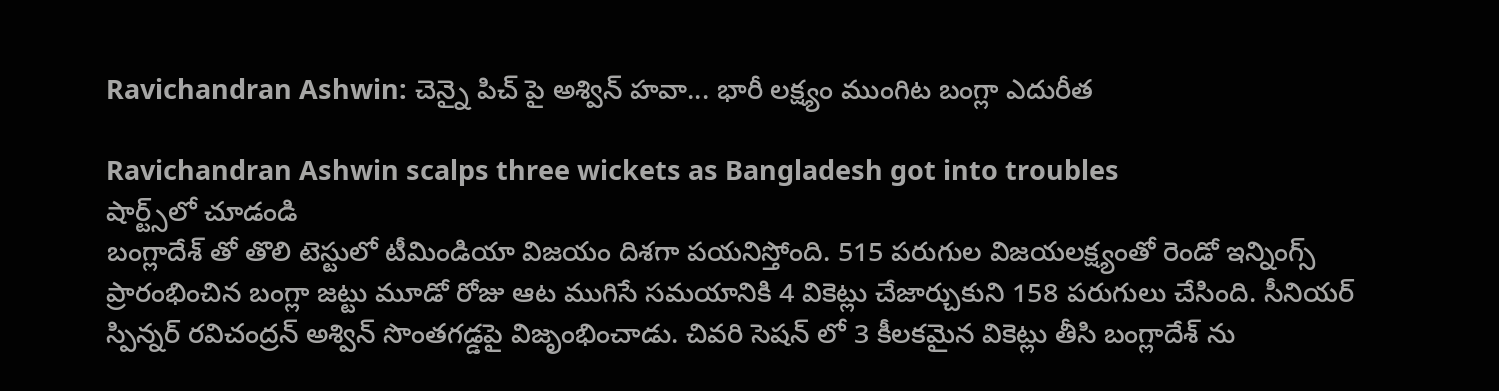Ravichandran Ashwin: చెన్నై పిచ్ పై అశ్విన్ హవా... భారీ లక్ష్యం ముంగిట బంగ్లా ఎదురీత

Ravichandran Ashwin scalps three wickets as Bangladesh got into troubles
షార్ట్స్‌లో చూడండి
బంగ్లాదేశ్ తో తొలి టెస్టులో టీమిండియా విజయం దిశగా పయనిస్తోంది. 515 పరుగుల విజయలక్ష్యంతో రెండో ఇన్నింగ్స్ ప్రారంభించిన బంగ్లా జట్టు మూడో రోజు ఆట ముగిసే సమయానికి 4 వికెట్లు చేజార్చుకుని 158 పరుగులు చేసింది. సీనియర్ స్పిన్నర్ రవిచంద్రన్ అశ్విన్ సొంతగడ్డపై విజృంభించాడు. చివరి సెషన్ లో 3 కీలకమైన వికెట్లు తీసి బంగ్లాదేశ్ ను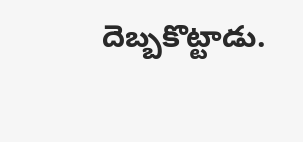దెబ్బకొట్టాడు.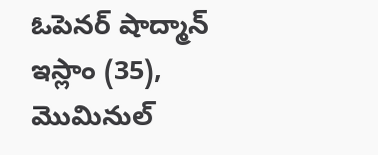ఓపెనర్ షాద్మాన్ ఇస్లాం (35), మొమినుల్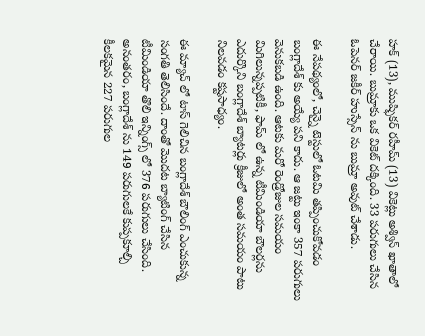హక్ (13), ముష్ఫికర్ రహీమ్ (13) వికెట్లు అశ్విన్ ఖాతాలో చేరాయి. బుమ్రాకు ఒక వికెట్ దక్కింది. 33 పరుగులు చేసిన ఓపెనర్ జకీర్ హుస్సేన్ ను బుమ్రా అవుట్ చేశాడు.

ఈ నేపథ్యంలో, చెన్నై టెస్టులో ఓటమి తప్పించుకోవడం బంగ్లాదేశ్ కు అయ్యే పని కాదు. ఆ జట్టు ఇంకా 357 పరుగులు వెనుకబడి ఉంది. ఆటకు మరో రెండ్రోజుల సమయం మిగిలున్నప్పటికీ, ఫామ్ లో ఉన్న టీమిండియా బౌలర్లను ఎదుర్కొని బంగ్లాదేశ్ బ్యాటర్లు క్రీజులో అంత సమయం పాటు నిలవడం కష్టసాధ్యం.

ఈ మ్యాచ్ లో టాస్ గెలిచిన బంగ్లాదేశ్ బౌలింగ్ ఎంచుకున్న సంగతి తెలిసిందే. దాంతో మొదట బ్యాటింగ్ చేసిన టీమిండియా తొలి ఇన్నింగ్స్ లో 376 పరుగులు చేసింది. అనంతరం, బంగ్లాదేశ్ ను 149 పరుగులకే కుప్పకూల్చి కీలకమైన 227 పరుగుల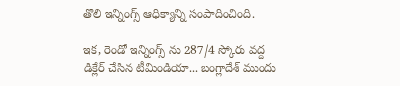తొలి ఇన్నింగ్స్ ఆధిక్యాన్ని సంపాదించింది.

ఇక, రెండో ఇన్నింగ్స్ ను 287/4 స్కోరు వద్ద డిక్లేర్ చేసిన టీమిండియా... బంగ్లాదేశ్ ముందు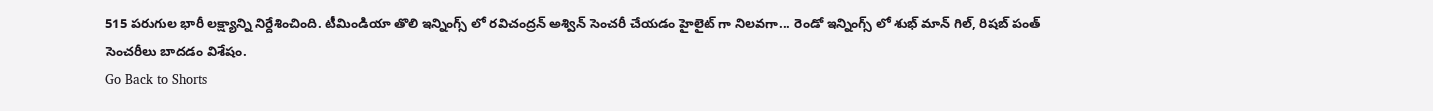515 పరుగుల భారీ లక్ష్యాన్ని నిర్దేశించింది. టీమిండియా తొలి ఇన్నింగ్స్ లో రవిచంద్రన్ అశ్విన్ సెంచరీ చేయడం హైలైట్ గా నిలవగా... రెండో ఇన్నింగ్స్ లో శుభ్ మాన్ గిల్, రిషబ్ పంత్ సెంచరీలు బాదడం విశేషం.
Go Back to Shorts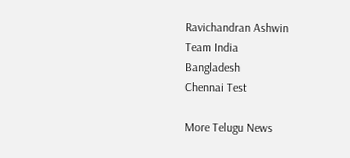Ravichandran Ashwin
Team India
Bangladesh
Chennai Test

More Telugu News